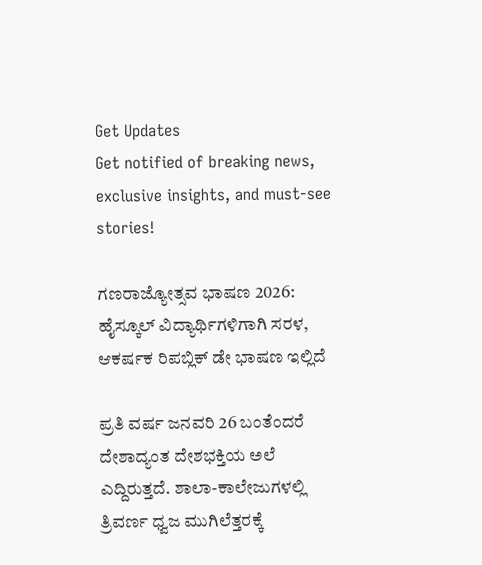Get Updates
Get notified of breaking news, exclusive insights, and must-see stories!

ಗಣರಾಜ್ಯೋತ್ಸವ ಭಾಷಣ 2026: ಹೈಸ್ಕೂಲ್ ವಿದ್ಯಾರ್ಥಿಗಳಿಗಾಗಿ ಸರಳ, ಆಕರ್ಷಕ ರಿಪಬ್ಲಿಕ್‌ ಡೇ ಭಾಷಣ ಇಲ್ಲಿದೆ

ಪ್ರತಿ ವರ್ಷ ಜನವರಿ 26 ಬಂತೆಂದರೆ ದೇಶಾದ್ಯಂತ ದೇಶಭಕ್ತಿಯ ಅಲೆ ಎದ್ದಿರುತ್ತದೆ. ಶಾಲಾ-ಕಾಲೇಜುಗಳಲ್ಲಿ ತ್ರಿವರ್ಣ ಧ್ವಜ ಮುಗಿಲೆತ್ತರಕ್ಕೆ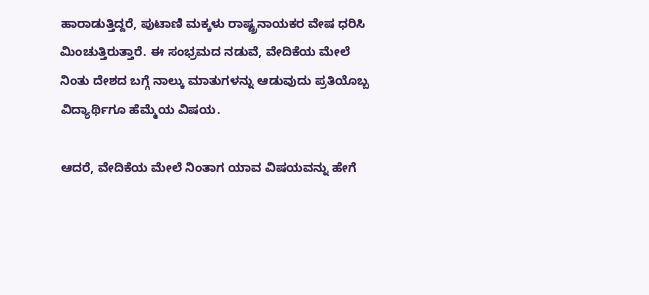ಹಾರಾಡುತ್ತಿದ್ದರೆ, ಪುಟಾಣಿ ಮಕ್ಕಳು ರಾಷ್ಟ್ರನಾಯಕರ ವೇಷ ಧರಿಸಿ ಮಿಂಚುತ್ತಿರುತ್ತಾರೆ. ಈ ಸಂಭ್ರಮದ ನಡುವೆ, ವೇದಿಕೆಯ ಮೇಲೆ ನಿಂತು ದೇಶದ ಬಗ್ಗೆ ನಾಲ್ಕು ಮಾತುಗಳನ್ನು ಆಡುವುದು ಪ್ರತಿಯೊಬ್ಬ ವಿದ್ಯಾರ್ಥಿಗೂ ಹೆಮ್ಮೆಯ ವಿಷಯ.

ಆದರೆ, ವೇದಿಕೆಯ ಮೇಲೆ ನಿಂತಾಗ ಯಾವ ವಿಷಯವನ್ನು ಹೇಗೆ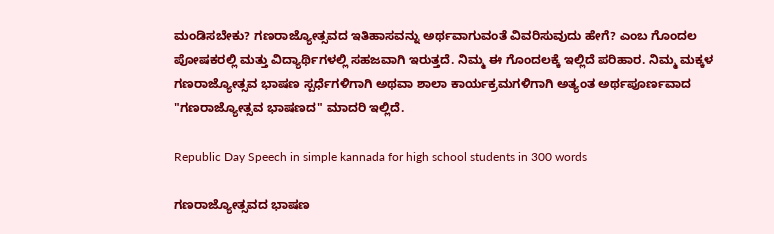ಮಂಡಿಸಬೇಕು? ಗಣರಾಜ್ಯೋತ್ಸವದ ಇತಿಹಾಸವನ್ನು ಅರ್ಥವಾಗುವಂತೆ ವಿವರಿಸುವುದು ಹೇಗೆ? ಎಂಬ ಗೊಂದಲ ಪೋಷಕರಲ್ಲಿ ಮತ್ತು ವಿದ್ಯಾರ್ಥಿಗಳಲ್ಲಿ ಸಹಜವಾಗಿ ಇರುತ್ತದೆ. ನಿಮ್ಮ ಈ ಗೊಂದಲಕ್ಕೆ ಇಲ್ಲಿದೆ ಪರಿಹಾರ. ನಿಮ್ಮ ಮಕ್ಕಳ ಗಣರಾಜ್ಯೋತ್ಸವ ಭಾಷಣ ಸ್ಪರ್ಧೆಗಳಿಗಾಗಿ ಅಥವಾ ಶಾಲಾ ಕಾರ್ಯಕ್ರಮಗಳಿಗಾಗಿ ಅತ್ಯಂತ ಅರ್ಥಪೂರ್ಣವಾದ "ಗಣರಾಜ್ಯೋತ್ಸವ ಭಾಷಣದ" ಮಾದರಿ ಇಲ್ಲಿದೆ.

Republic Day Speech in simple kannada for high school students in 300 words

ಗಣರಾಜ್ಯೋತ್ಸವದ ಭಾಷಣ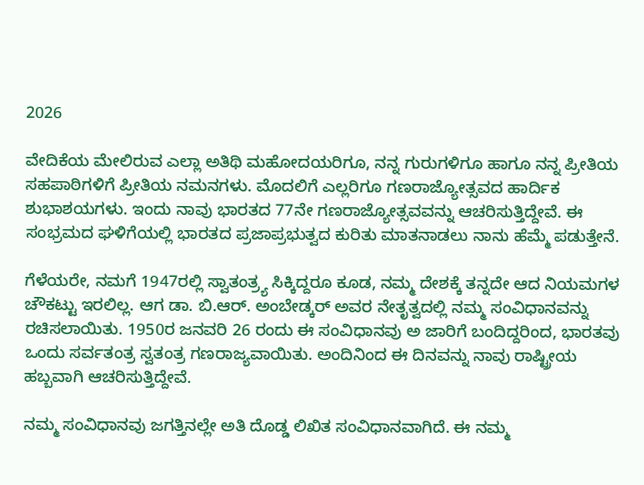2026

ವೇದಿಕೆಯ ಮೇಲಿರುವ ಎಲ್ಲಾ ಅತಿಥಿ ಮಹೋದಯರಿಗೂ, ನನ್ನ ಗುರುಗಳಿಗೂ ಹಾಗೂ ನನ್ನ ಪ್ರೀತಿಯ ಸಹಪಾಠಿಗಳಿಗೆ ಪ್ರೀತಿಯ ನಮನಗಳು. ಮೊದಲಿಗೆ ಎಲ್ಲರಿಗೂ ಗಣರಾಜ್ಯೋತ್ಸವದ ಹಾರ್ದಿಕ ಶುಭಾಶಯಗಳು. ಇಂದು ನಾವು ಭಾರತದ 77ನೇ ಗಣರಾಜ್ಯೋತ್ಸವವನ್ನು ಆಚರಿಸುತ್ತಿದ್ದೇವೆ. ಈ ಸಂಭ್ರಮದ ಘಳಿಗೆಯಲ್ಲಿ ಭಾರತದ ಪ್ರಜಾಪ್ರಭುತ್ವದ ಕುರಿತು ಮಾತನಾಡಲು ನಾನು ಹೆಮ್ಮೆ ಪಡುತ್ತೇನೆ.

ಗೆಳೆಯರೇ, ನಮಗೆ 1947ರಲ್ಲಿ ಸ್ವಾತಂತ್ರ್ಯ ಸಿಕ್ಕಿದ್ದರೂ ಕೂಡ, ನಮ್ಮ ದೇಶಕ್ಕೆ ತನ್ನದೇ ಆದ ನಿಯಮಗಳ ಚೌಕಟ್ಟು ಇರಲಿಲ್ಲ. ಆಗ ಡಾ. ಬಿ.ಆರ್. ಅಂಬೇಡ್ಕರ್ ಅವರ ನೇತೃತ್ವದಲ್ಲಿ ನಮ್ಮ ಸಂವಿಧಾನವನ್ನು ರಚಿಸಲಾಯಿತು. 1950ರ ಜನವರಿ 26 ರಂದು ಈ ಸಂವಿಧಾನವು ಅ ಜಾರಿಗೆ ಬಂದಿದ್ದರಿಂದ, ಭಾರತವು ಒಂದು ಸರ್ವತಂತ್ರ ಸ್ವತಂತ್ರ ಗಣರಾಜ್ಯವಾಯಿತು. ಅಂದಿನಿಂದ ಈ ದಿನವನ್ನು ನಾವು ರಾಷ್ಟ್ರೀಯ ಹಬ್ಬವಾಗಿ ಆಚರಿಸುತ್ತಿದ್ದೇವೆ.

ನಮ್ಮ ಸಂವಿಧಾನವು ಜಗತ್ತಿನಲ್ಲೇ ಅತಿ ದೊಡ್ಡ ಲಿಖಿತ ಸಂವಿಧಾನವಾಗಿದೆ. ಈ ನಮ್ಮ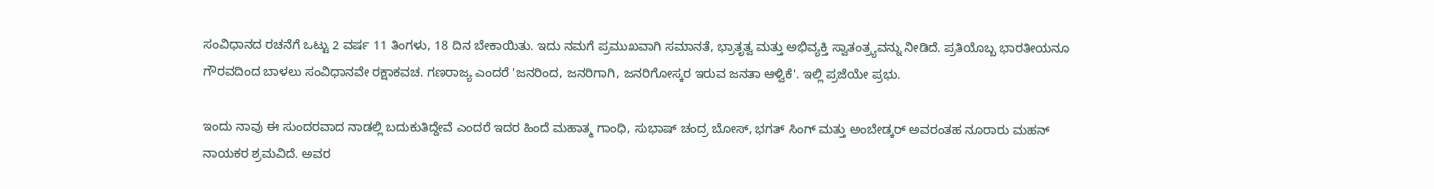ಸಂವಿಧಾನದ ರಚನೆಗೆ ಒಟ್ಟು 2 ವರ್ಷ 11 ತಿಂಗಳು, 18 ದಿನ ಬೇಕಾಯಿತು. ಇದು ನಮಗೆ ಪ್ರಮುಖವಾಗಿ ಸಮಾನತೆ, ಭ್ರಾತೃತ್ವ ಮತ್ತು ಅಭಿವ್ಯಕ್ತಿ ಸ್ವಾತಂತ್ರ್ಯವನ್ನು ನೀಡಿದೆ. ಪ್ರತಿಯೊಬ್ಬ ಭಾರತೀಯನೂ ಗೌರವದಿಂದ ಬಾಳಲು ಸಂವಿಧಾನವೇ ರಕ್ಷಾಕವಚ. ಗಣರಾಜ್ಯ ಎಂದರೆ 'ಜನರಿಂದ, ಜನರಿಗಾಗಿ, ಜನರಿಗೋಸ್ಕರ ಇರುವ ಜನತಾ ಆಳ್ವಿಕೆ'. ಇಲ್ಲಿ ಪ್ರಜೆಯೇ ಪ್ರಭು.

ಇಂದು ನಾವು ಈ ಸುಂದರವಾದ ನಾಡಲ್ಲಿ ಬದುಕುತಿದ್ದೇವೆ ಎಂದರೆ ಇದರ ಹಿಂದೆ ಮಹಾತ್ಮ ಗಾಂಧಿ, ಸುಭಾಷ್ ಚಂದ್ರ ಬೋಸ್, ಭಗತ್ ಸಿಂಗ್ ಮತ್ತು ಅಂಬೇಡ್ಕರ್ ಅವರಂತಹ ನೂರಾರು ಮಹನ್‌ ನಾಯಕರ ಶ್ರಮವಿದೆ. ಅವರ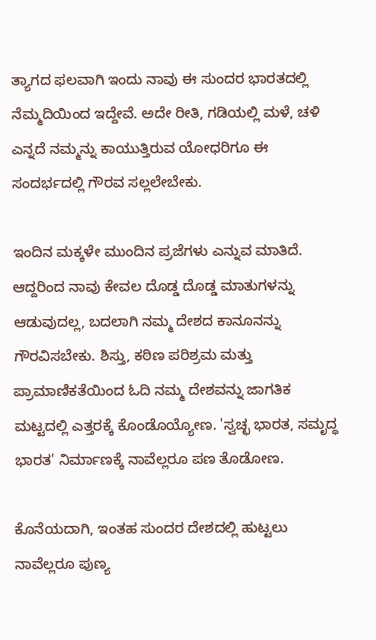ತ್ಯಾಗದ ಫಲವಾಗಿ ಇಂದು ನಾವು ಈ ಸುಂದರ ಭಾರತದಲ್ಲಿ ನೆಮ್ಮದಿಯಿಂದ ಇದ್ದೇವೆ. ಅದೇ ರೀತಿ, ಗಡಿಯಲ್ಲಿ ಮಳೆ, ಚಳಿ ಎನ್ನದೆ ನಮ್ಮನ್ನು ಕಾಯುತ್ತಿರುವ ಯೋಧರಿಗೂ ಈ ಸಂದರ್ಭದಲ್ಲಿ ಗೌರವ ಸಲ್ಲಲೇಬೇಕು.

ಇಂದಿನ ಮಕ್ಕಳೇ ಮುಂದಿನ ಪ್ರಜೆಗಳು ಎನ್ನುವ ಮಾತಿದೆ. ಆದ್ದರಿಂದ ನಾವು ಕೇವಲ ದೊಡ್ಡ ದೊಡ್ಡ ಮಾತುಗಳನ್ನು ಆಡುವುದಲ್ಲ, ಬದಲಾಗಿ ನಮ್ಮ ದೇಶದ ಕಾನೂನನ್ನು ಗೌರವಿಸಬೇಕು. ಶಿಸ್ತು, ಕಠಿಣ ಪರಿಶ್ರಮ ಮತ್ತು ಪ್ರಾಮಾಣಿಕತೆಯಿಂದ ಓದಿ ನಮ್ಮ ದೇಶವನ್ನು ಜಾಗತಿಕ ಮಟ್ಟದಲ್ಲಿ ಎತ್ತರಕ್ಕೆ ಕೊಂಡೊಯ್ಯೋಣ. 'ಸ್ವಚ್ಛ ಭಾರತ, ಸಮೃದ್ಧ ಭಾರತ' ನಿರ್ಮಾಣಕ್ಕೆ ನಾವೆಲ್ಲರೂ ಪಣ ತೊಡೋಣ.

ಕೊನೆಯದಾಗಿ, ಇಂತಹ ಸುಂದರ ದೇಶದಲ್ಲಿ ಹುಟ್ಟಲು ನಾವೆಲ್ಲರೂ ಪುಣ್ಯ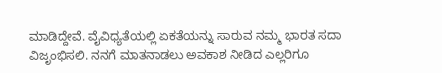ಮಾಡಿದ್ದೇವೆ. ವೈವಿಧ್ಯತೆಯಲ್ಲಿ ಏಕತೆಯನ್ನು ಸಾರುವ ನಮ್ಮ ಭಾರತ ಸದಾ ವಿಜೃಂಭಿಸಲಿ. ನನಗೆ ಮಾತನಾಡಲು ಅವಕಾಶ ನೀಡಿದ ಎಲ್ಲರಿಗೂ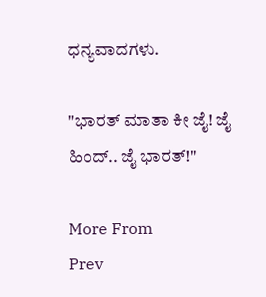ಧನ್ಯವಾದಗಳು.

"ಭಾರತ್ ಮಾತಾ ಕೀ ಜೈ! ಜೈ ಹಿಂದ್.. ಜೈ ಭಾರತ್!"

More From
Prev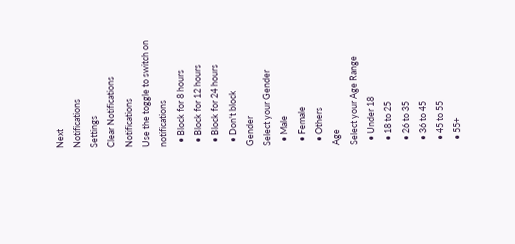Next
Notifications
Settings
Clear Notifications
Notifications
Use the toggle to switch on notifications
  • Block for 8 hours
  • Block for 12 hours
  • Block for 24 hours
  • Don't block
Gender
Select your Gender
  • Male
  • Female
  • Others
Age
Select your Age Range
  • Under 18
  • 18 to 25
  • 26 to 35
  • 36 to 45
  • 45 to 55
  • 55+